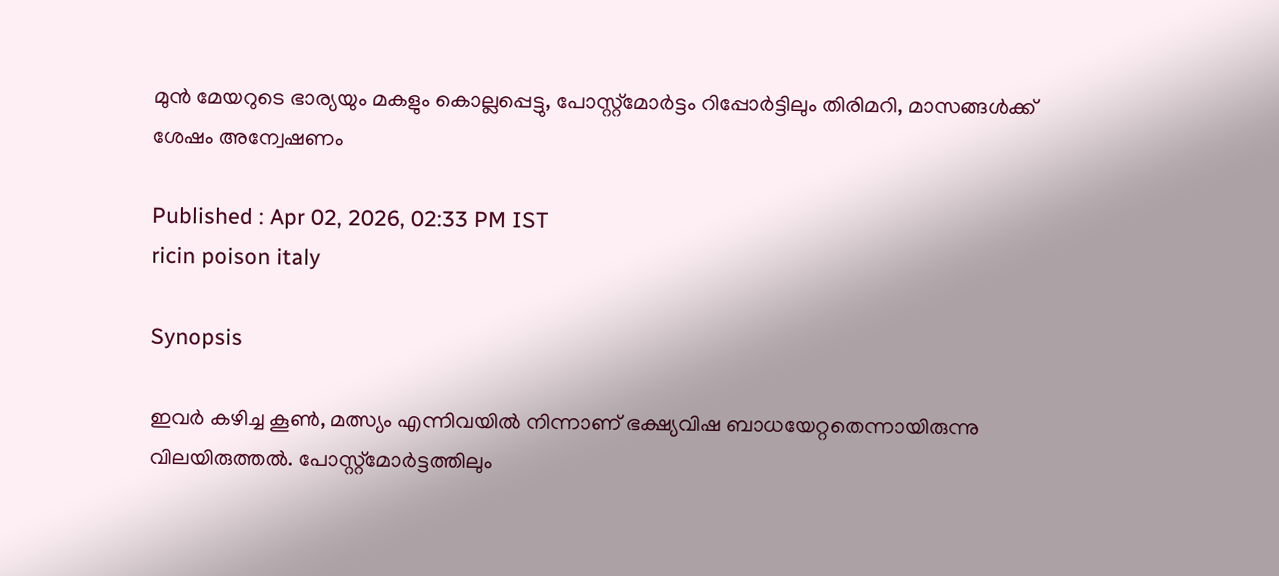മുൻ മേയറുടെ ഭാര്യയും മകളും കൊല്ലപ്പെട്ടു, പോസ്റ്റ്മോർട്ടം റിപ്പോർട്ടിലും തിരിമറി, മാസങ്ങൾക്ക് ശേഷം അന്വേഷണം

Published : Apr 02, 2026, 02:33 PM IST
ricin poison italy

Synopsis

ഇവർ കഴിച്ച കൂൺ, മത്സ്യം എന്നിവയിൽ നിന്നാണ് ഭക്ഷ്യവിഷ ബാധയേറ്റതെന്നായിരുന്നു വിലയിരുത്തൽ. പോസ്റ്റ്മോർട്ടത്തിലും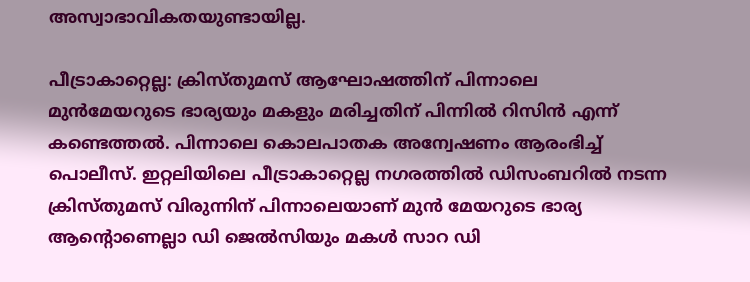അസ്വാഭാവികതയുണ്ടായില്ല.

പീട്രാകാറ്റെല്ല: ക്രിസ്തുമസ് ആഘോഷത്തിന് പിന്നാലെ മുൻമേയറുടെ ഭാര്യയും മകളും മരിച്ചതിന് പിന്നിൽ റിസിൻ എന്ന് കണ്ടെത്തൽ. പിന്നാലെ കൊലപാതക അന്വേഷണം ആരംഭിച്ച് പൊലീസ്. ഇറ്റലിയിലെ പീട്രാകാറ്റെല്ല നഗരത്തിൽ ഡിസംബറിൽ നടന്ന ക്രിസ്തുമസ് വിരുന്നിന് പിന്നാലെയാണ് മുൻ മേയറുടെ ഭാര്യ ആന്റൊണെല്ലാ ഡി ജെൽസിയും മകൾ സാറ ഡി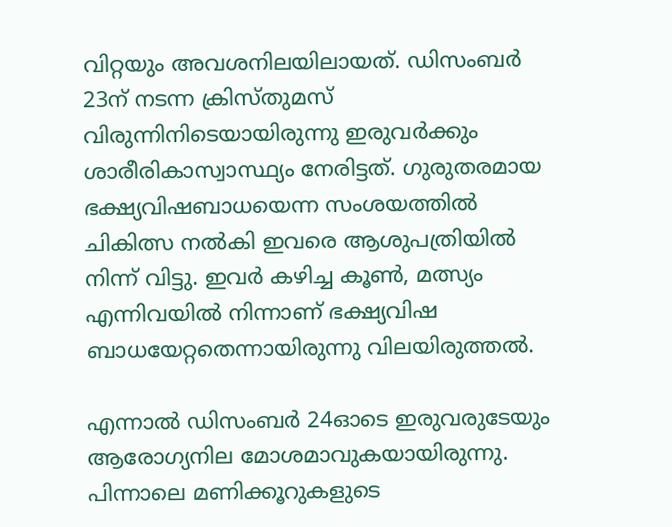വിറ്റയും അവശനിലയിലായത്. ഡിസംബർ 23ന് നടന്ന ക്രിസ്തുമസ് വിരുന്നിനിടെയായിരുന്നു ഇരുവർക്കും ശാരീരികാസ്വാസ്ഥ്യം നേരിട്ടത്. ഗുരുതരമായ ഭക്ഷ്യവിഷബാധയെന്ന സംശയത്തിൽ ചികിത്സ നൽകി ഇവരെ ആശുപത്രിയിൽ നിന്ന് വിട്ടു. ഇവർ കഴിച്ച കൂൺ, മത്സ്യം എന്നിവയിൽ നിന്നാണ് ഭക്ഷ്യവിഷ ബാധയേറ്റതെന്നായിരുന്നു വിലയിരുത്തൽ.

എന്നാൽ ഡിസംബർ 24ഓടെ ഇരുവരുടേയും ആരോഗ്യനില മോശമാവുകയായിരുന്നു. പിന്നാലെ മണിക്കൂറുകളുടെ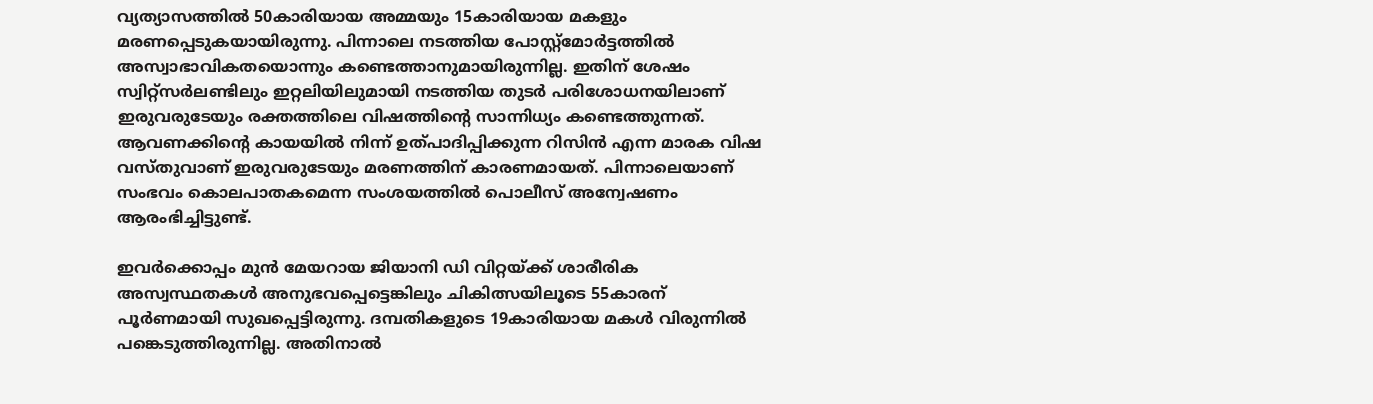വ്യത്യാസത്തിൽ 50കാരിയായ അമ്മയും 15കാരിയായ മകളും മരണപ്പെടുകയായിരുന്നു. പിന്നാലെ നടത്തിയ പോസ്റ്റ്മോർട്ടത്തിൽ അസ്വാഭാവികതയൊന്നും കണ്ടെത്താനുമായിരുന്നില്ല. ഇതിന് ശേഷം സ്വിറ്റ്സർലണ്ടിലും ഇറ്റലിയിലുമായി നടത്തിയ തുടർ പരിശോധനയിലാണ് ഇരുവരുടേയും രക്തത്തിലെ വിഷത്തിന്റെ സാന്നിധ്യം കണ്ടെത്തുന്നത്. ആവണക്കിന്റെ കായയിൽ നിന്ന് ഉത്പാദിപ്പിക്കുന്ന റിസിൻ എന്ന മാരക വിഷ വസ്തുവാണ് ഇരുവരുടേയും മരണത്തിന് കാരണമായത്. പിന്നാലെയാണ് സംഭവം കൊലപാതകമെന്ന സംശയത്തിൽ പൊലീസ് അന്വേഷണം ആരംഭിച്ചിട്ടുണ്ട്.

ഇവർക്കൊപ്പം മുൻ മേയറായ ജിയാനി ഡി വിറ്റയ്ക്ക് ശാരീരിക അസ്വസ്ഥതകൾ അനുഭവപ്പെട്ടെങ്കിലും ചികിത്സയിലൂടെ 55കാരന് പൂർണമായി സുഖപ്പെട്ടിരുന്നു. ദമ്പതികളുടെ 19കാരിയായ മകൾ വിരുന്നിൽ പങ്കെടുത്തിരുന്നില്ല. അതിനാൽ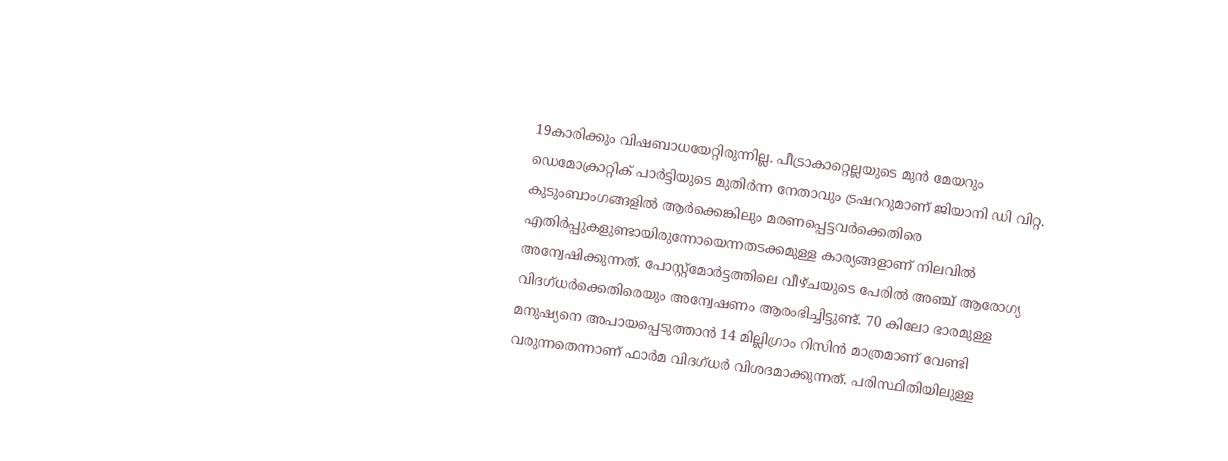19കാരിക്കും വിഷബാധയേറ്റിരുന്നില്ല. പീട്രാകാറ്റെല്ലയുടെ മുൻ മേയറും ഡെമോക്രാറ്റിക് പാർട്ടിയുടെ മുതിർന്ന നേതാവും ട്രഷററുമാണ് ജിയാനി ഡി വിറ്റ. കുടുംബാംഗങ്ങളിൽ ആർക്കെങ്കിലും മരണപ്പെട്ടവർക്കെതിരെ എതിർപ്പുകളുണ്ടായിരുന്നോയെന്നതടക്കമുള്ള കാര്യങ്ങളാണ് നിലവിൽ അന്വേഷിക്കുന്നത്. പോസ്റ്റ്മോർട്ടത്തിലെ വീഴ്ചയുടെ പേരിൽ അഞ്ച് ആരോഗ്യ വിദഗ്ധർക്കെതിരെയും അന്വേഷണം ആരംഭിച്ചിട്ടുണ്ട്. 70 കിലോ ഭാരമുള്ള മനുഷ്യനെ അപായപ്പെടുത്താൻ 14 മില്ലിഗ്രാം റിസിൻ മാത്രമാണ് വേണ്ടി വരുന്നതെന്നാണ് ഫാർമ വിദഗ്ധർ വിശദമാക്കുന്നത്. പരിസ്ഥിതിയിലുള്ള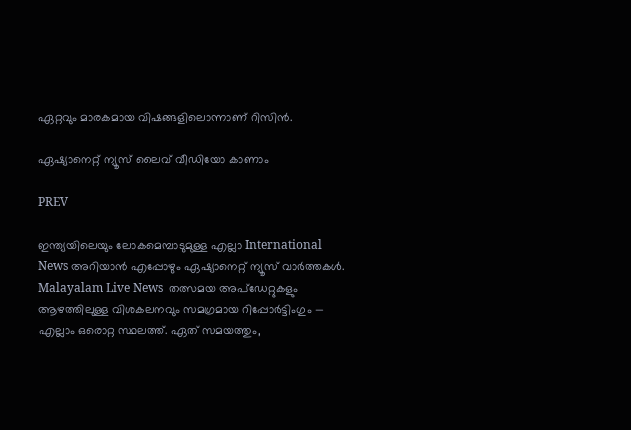ഏറ്റവും മാരകമായ വിഷങ്ങളിലൊന്നാണ് റിസിൻ.

ഏഷ്യാനെറ്റ് ന്യൂസ് ലൈവ് വീഡിയോ കാണാം

PREV

ഇന്ത്യയിലെയും ലോകമെമ്പാടുമുള്ള എല്ലാ International News അറിയാൻ എപ്പോഴും ഏഷ്യാനെറ്റ് ന്യൂസ് വാർത്തകൾ. Malayalam Live News  തത്സമയ അപ്‌ഡേറ്റുകളും ആഴത്തിലുള്ള വിശകലനവും സമഗ്രമായ റിപ്പോർട്ടിംഗും — എല്ലാം ഒരൊറ്റ സ്ഥലത്ത്. ഏത് സമയത്തും,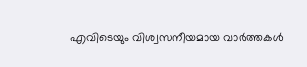എവിടെയും വിശ്വസനീയമായ വാർത്തകൾ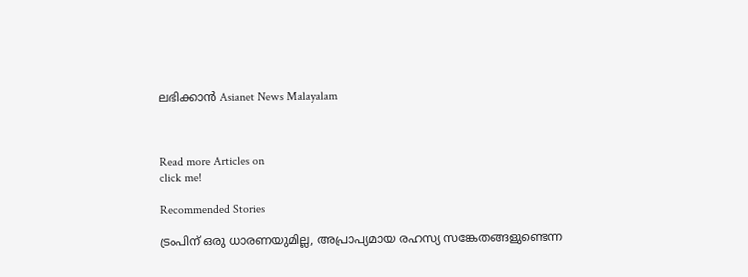ലഭിക്കാൻ Asianet News Malayalam



Read more Articles on
click me!

Recommended Stories

ട്രംപിന് ഒരു ധാരണയുമില്ല, അപ്രാപ്യമായ രഹസ്യ സങ്കേതങ്ങളുണ്ടെന്ന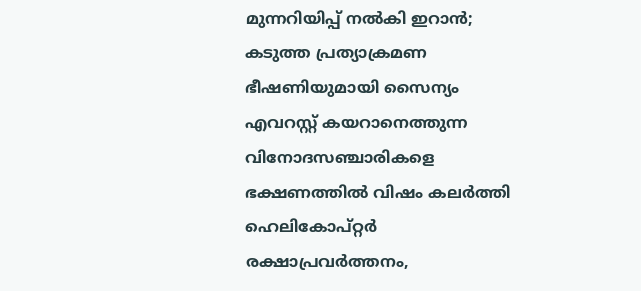മുന്നറിയിപ്പ് നൽകി ഇറാൻ; കടുത്ത പ്രത്യാക്രമണ ഭീഷണിയുമായി സൈന്യം
എവറസ്റ്റ് കയറാനെത്തുന്ന വിനോദസഞ്ചാരികളെ ഭക്ഷണത്തിൽ വിഷം കലർത്തി ഹെലികോപ്റ്റർ രക്ഷാപ്രവർത്തനം,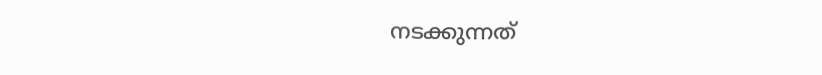നടക്കുന്നത്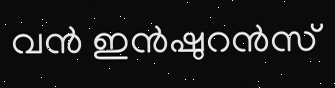വൻ ഇൻഷുറൻസ്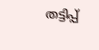തട്ടിപ്പ്